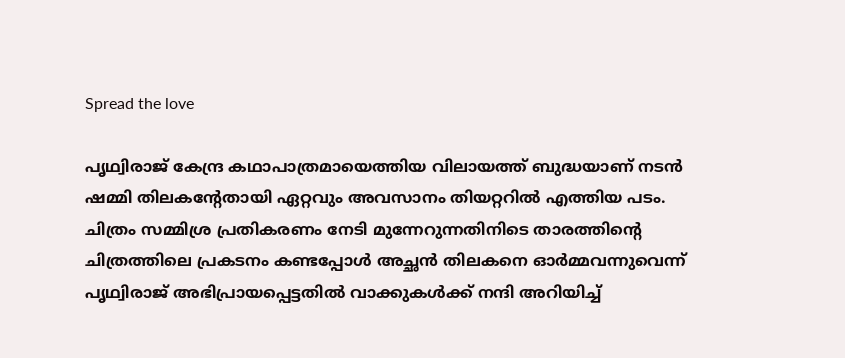Spread the love

പൃഥ്വിരാജ് കേന്ദ്ര കഥാപാത്രമായെത്തിയ വിലായത്ത് ബുദ്ധയാണ് നടൻ ഷമ്മി തിലകന്റേതായി ഏറ്റവും അവസാനം തിയറ്ററിൽ എത്തിയ പടം. ചിത്രം സമ്മിശ്ര പ്രതികരണം നേടി മുന്നേറുന്നതിനിടെ താരത്തിന്റെ ചിത്രത്തിലെ പ്രകടനം കണ്ടപ്പോൾ അച്ഛൻ തിലകനെ ഓർമ്മവന്നുവെന്ന് പൃഥ്വിരാജ് അഭിപ്രായപ്പെട്ടതിൽ വാക്കുകൾക്ക് നന്ദി അറിയിച്ച്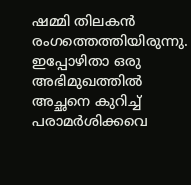ഷമ്മി തിലകൻ രംഗത്തെത്തിയിരുന്നു. ഇപ്പോഴിതാ ഒരു അഭിമുഖത്തിൽ അച്ഛനെ കുറിച്ച് പരാമർശിക്കവെ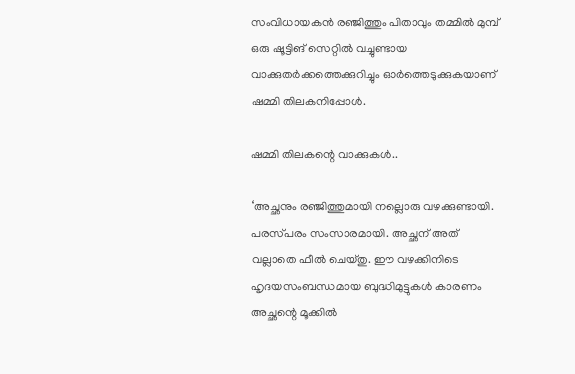സംവിധായകൻ രഞ്ജിത്തും പിതാവും തമ്മിൽ മുമ്പ് ഒരു ഷൂട്ടിങ് സെറ്റിൽ വച്ചുണ്ടായ വാക്കുതർക്കത്തെക്കുറിച്ചും ഓർത്തെടുക്കുകയാണ് ഷമ്മി തിലകനിപ്പോൾ.

ഷമ്മി തിലകന്റെ വാക്കുകൾ..

‘അച്ഛനും രഞ്ജിത്തുമായി നല്ലൊരു വഴക്കുണ്ടായി. പരസ്‌പരം സംസാരമായി. അച്ഛന് അത് വല്ലാതെ ഫീൽ ചെയ്‌തു. ഈ വഴക്കിനിടെ ഹൃദയസംബന്ധമായ ബുദ്ധിമുട്ടുകൾ കാരണം അച്ഛന്റെ മൂക്കിൽ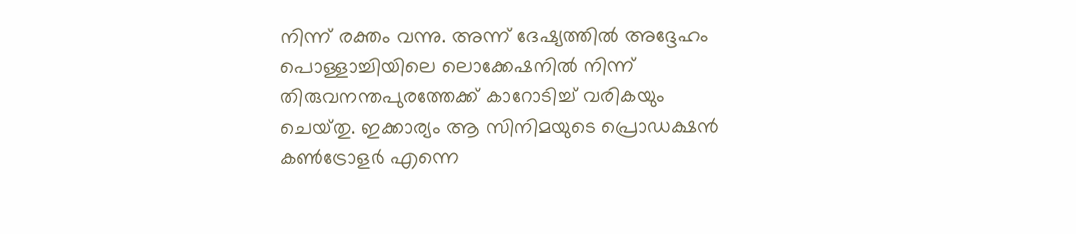നിന്ന് രക്തം വന്നു. അന്ന് ദേഷ്യത്തിൽ അദ്ദേഹം പൊള്ളാച്ചിയിലെ ലൊക്കേഷനിൽ നിന്ന് തിരുവനന്തപുരത്തേക്ക് കാറോടിച്ച് വരികയും ചെയ്‌തു. ഇക്കാര്യം ആ സിനിമയുടെ പ്രൊഡക്ഷൻ കൺട്രോളർ എന്നെ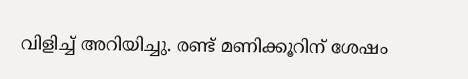വിളിച്ച് അറിയിച്ചു. രണ്ട് മണിക്കൂറിന് ശേഷം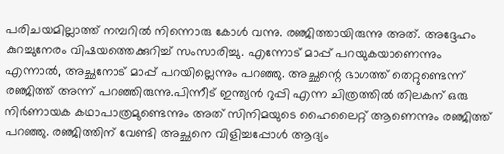പരിചയമില്ലാത്ത് നമ്പറിൽ നിന്നൊരു കോൾ വന്നു. രഞ്ജിത്തായിരുന്നു അത്. അദ്ദേഹം കുറച്ചുനേരം വിഷയത്തെക്കുറിച്ച് സംസാരിച്ചു. എന്നോട് മാപ്പ് പറയുകയാണെന്നും എന്നാൽ, അച്ഛനോട് മാപ്പ് പറയില്ലെന്നും പറഞ്ഞു. അച്ഛന്റെ ഭാഗത്ത് തെറ്റുണ്ടെന്ന് രഞ്ജിത്ത് അന്ന് പറഞ്ഞിരുന്നു.പിന്നീട് ഇന്ത്യൻ റുപ്പി എന്ന ചിത്രത്തിൽ തിലകന് ഒരു നിർണായക കഥാപാത്രമുണ്ടെന്നും അത് സിനിമയുടെ ഹൈലൈറ്റ് ആണെന്നും രഞ്ജിത്ത് പറഞ്ഞു. രഞ്ജിത്തിന് വേണ്ടി അച്ഛനെ വിളിച്ചപ്പോൾ ആദ്യം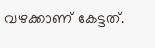വഴക്കാണ് കേട്ടത്.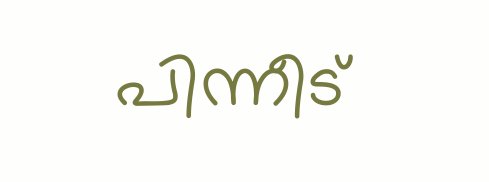പിന്നീട്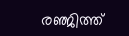രഞ്ജിത്ത്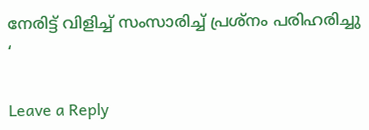നേരിട്ട് വിളിച്ച് സംസാരിച്ച് പ്രശ്‌നം പരിഹരിച്ചു ‘

Leave a Reply